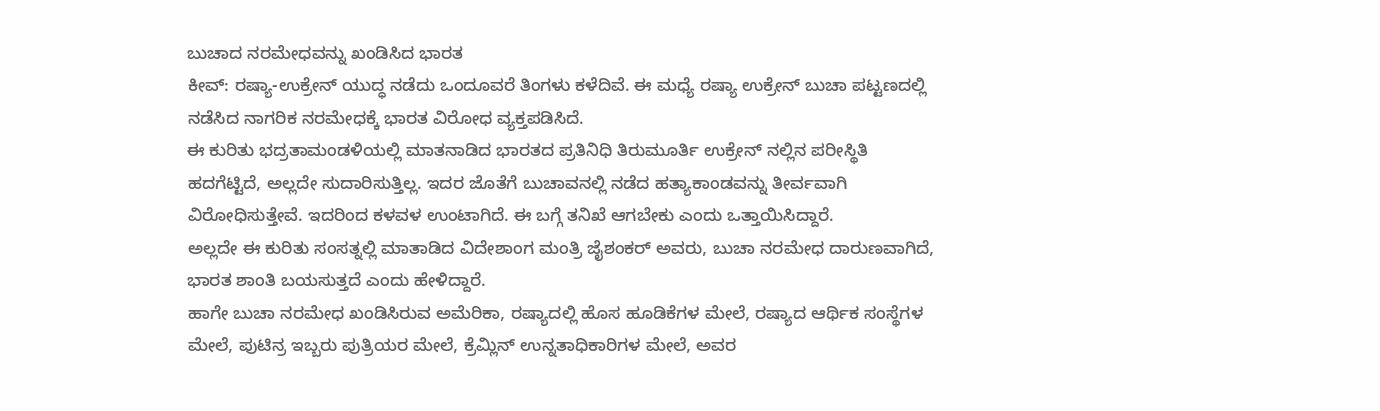ಬುಚಾದ ನರಮೇಧವನ್ನು ಖಂಡಿಸಿದ ಭಾರತ
ಕೀವ್: ರಷ್ಯಾ-ಉಕ್ರೇನ್ ಯುದ್ಧ ನಡೆದು ಒಂದೂವರೆ ತಿಂಗಳು ಕಳೆದಿವೆ. ಈ ಮಧ್ಯೆ ರಷ್ಯಾ ಉಕ್ರೇನ್ ಬುಚಾ ಪಟ್ಟಣದಲ್ಲಿ ನಡೆಸಿದ ನಾಗರಿಕ ನರಮೇಧಕ್ಕೆ ಭಾರತ ವಿರೋಧ ವ್ಯಕ್ತಪಡಿಸಿದೆ.
ಈ ಕುರಿತು ಭದ್ರತಾಮಂಡಳಿಯಲ್ಲಿ ಮಾತನಾಡಿದ ಭಾರತದ ಪ್ರತಿನಿಧಿ ತಿರುಮೂರ್ತಿ ಉಕ್ರೇನ್ ನಲ್ಲಿನ ಪರೀಸ್ಥಿತಿ ಹದಗೆಟ್ಟಿದೆ, ಅಲ್ಲದೇ ಸುದಾರಿಸುತ್ತಿಲ್ಲ. ಇದರ ಜೊತೆಗೆ ಬುಚಾವನಲ್ಲಿ ನಡೆದ ಹತ್ಯಾಕಾಂಡವನ್ನು ತೀರ್ವವಾಗಿ ವಿರೋಧಿಸುತ್ತೇವೆ. ಇದರಿಂದ ಕಳವಳ ಉಂಟಾಗಿದೆ. ಈ ಬಗ್ಗೆ ತನಿಖೆ ಆಗಬೇಕು ಎಂದು ಒತ್ತಾಯಿಸಿದ್ದಾರೆ.
ಅಲ್ಲದೇ ಈ ಕುರಿತು ಸಂಸತ್ನಲ್ಲಿ ಮಾತಾಡಿದ ವಿದೇಶಾಂಗ ಮಂತ್ರಿ ಜೈಶಂಕರ್ ಅವರು, ಬುಚಾ ನರಮೇಧ ದಾರುಣವಾಗಿದೆ, ಭಾರತ ಶಾಂತಿ ಬಯಸುತ್ತದೆ ಎಂದು ಹೇಳಿದ್ದಾರೆ.
ಹಾಗೇ ಬುಚಾ ನರಮೇಧ ಖಂಡಿಸಿರುವ ಅಮೆರಿಕಾ, ರಷ್ಯಾದಲ್ಲಿ ಹೊಸ ಹೂಡಿಕೆಗಳ ಮೇಲೆ, ರಷ್ಯಾದ ಆರ್ಥಿಕ ಸಂಸ್ಥೆಗಳ ಮೇಲೆ, ಪುಟಿನ್ರ ಇಬ್ಬರು ಪುತ್ರಿಯರ ಮೇಲೆ, ಕ್ರೆಮ್ಲಿನ್ ಉನ್ನತಾಧಿಕಾರಿಗಳ ಮೇಲೆ, ಅವರ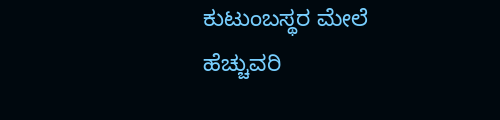ಕುಟುಂಬಸ್ಥರ ಮೇಲೆ ಹೆಚ್ಚುವರಿ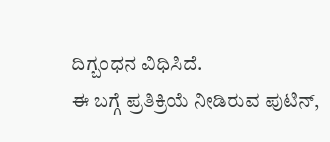ದಿಗ್ಬಂಧನ ವಿಧಿಸಿದೆ.
ಈ ಬಗ್ಗೆ ಪ್ರತಿಕ್ರಿಯೆ ನೀಡಿರುವ ಪುಟಿನ್,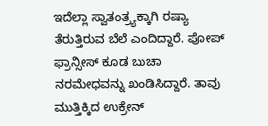ಇದೆಲ್ಲಾ ಸ್ವಾತಂತ್ರ್ಯಕ್ಕಾಗಿ ರಷ್ಯಾ ತೆರುತ್ತಿರುವ ಬೆಲೆ ಎಂದಿದ್ದಾರೆ. ಪೋಪ್ ಫ್ರಾನ್ಸೀಸ್ ಕೂಡ ಬುಚಾ ನರಮೇಧವನ್ನು ಖಂಡಿಸಿದ್ದಾರೆ. ತಾವು ಮುತ್ತಿಕ್ಕಿದ ಉಕ್ರೇನ್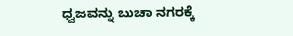ಧ್ವಜವನ್ನು ಬುಚಾ ನಗರಕ್ಕೆ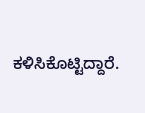ಕಳಿಸಿಕೊಟ್ಟಿದ್ದಾರೆ.